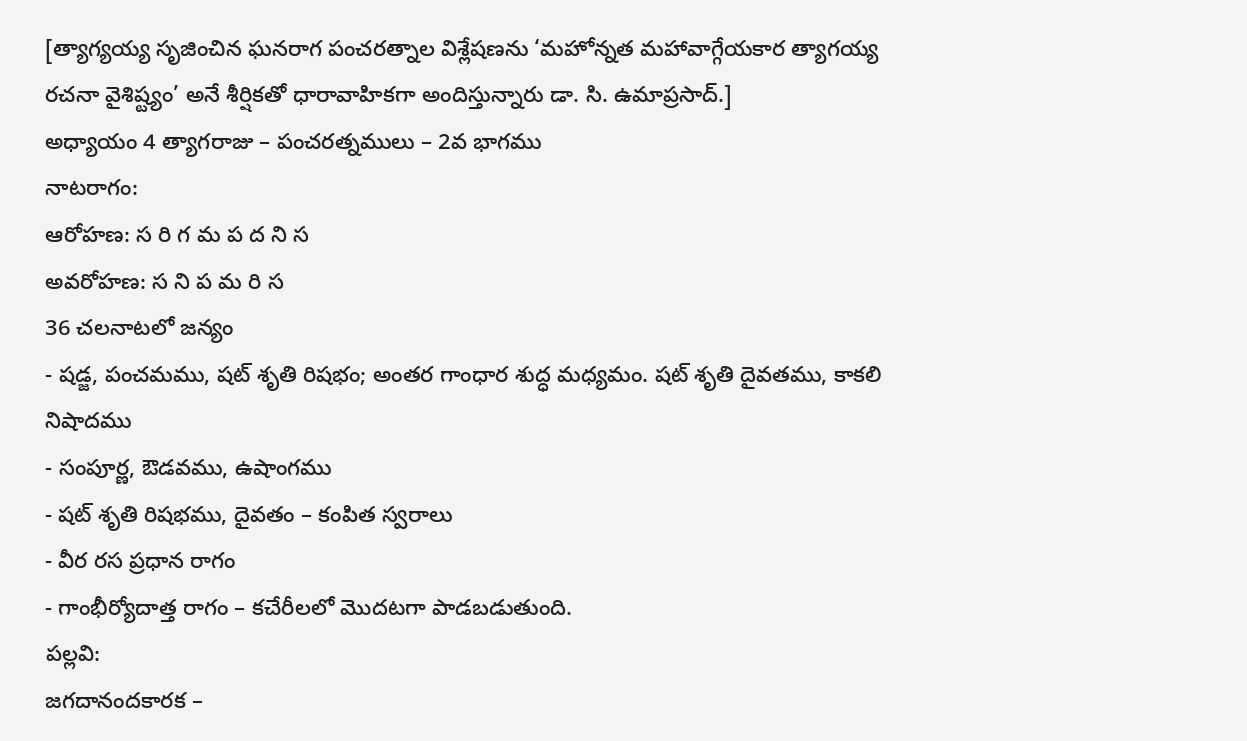[త్యాగ్యయ్య సృజించిన ఘనరాగ పంచరత్నాల విశ్లేషణను ‘మహోన్నత మహావాగ్గేయకార త్యాగయ్య రచనా వైశిష్ట్యం’ అనే శీర్షికతో ధారావాహికగా అందిస్తున్నారు డా. సి. ఉమాప్రసాద్.]
అధ్యాయం 4 త్యాగరాజు – పంచరత్నములు – 2వ భాగము
నాటరాగం:
ఆరోహణ: స రి గ మ ప ద ని స
అవరోహణ: స ని ప మ రి స
36 చలనాటలో జన్యం
- షడ్జ, పంచమము, షట్ శృతి రిషభం; అంతర గాంధార శుద్ధ మధ్యమం. షట్ శృతి దైవతము, కాకలి నిషాదము
- సంపూర్ణ, ఔడవము, ఉషాంగము
- షట్ శృతి రిషభము, దైవతం – కంపిత స్వరాలు
- వీర రస ప్రధాన రాగం
- గాంభీర్యోదాత్త రాగం – కచేరీలలో మొదటగా పాడబడుతుంది.
పల్లవి:
జగదానందకారక –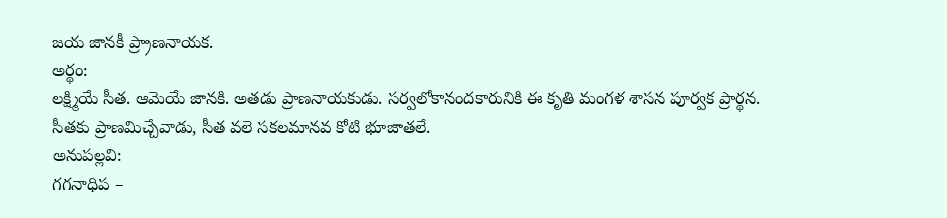జయ జానకీ ప్ర్రాణనాయక.
అర్థం:
లక్ష్మియే సీత. ఆమెయే జానకి. అతడు ప్రాణనాయకుడు. సర్వలోకానందకారునికి ఈ కృతి మంగళ శాసన పూర్వక ప్రార్థన. సీతకు ప్రాణమిచ్చేవాడు, సీత వలె సకలమానవ కోటి భూజాతలే.
అనుపల్లవి:
గగనాధిప –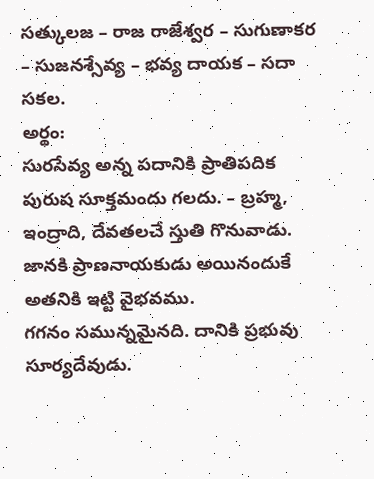సత్కులజ – రాజ రాజేశ్వర – సుగుణాకర – సుజనశ్సేవ్య – భవ్య దాయక – సదా సకల.
అర్థం:
సురసేవ్య అన్న పదానికి ప్రాతిపదిక పురుష సూక్తమందు గలదు. – బ్రహ్మ, ఇంద్రాది, దేవతలచే స్తుతి గొనువాడు. జానకి ప్రాణనాయకుడు అయినందుకే అతనికి ఇట్టి వైభవము.
గగనం సమున్నమైనది. దానికి ప్రభువు సూర్యదేవుడు.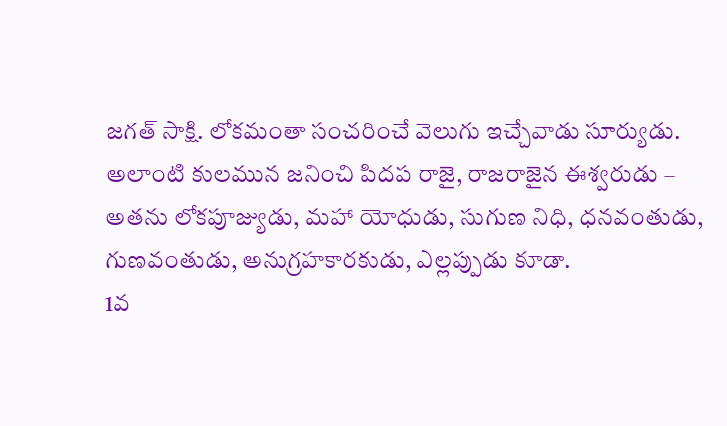జగత్ సాక్షి. లోకమంతా సంచరించే వెలుగు ఇచ్చేవాడు సూర్యుడు. అలాంటి కులమున జనించి పిదప రాజై, రాజరాజైన ఈశ్వరుడు – అతను లోకపూజ్యుడు, మహా యోధుడు, సుగుణ నిధి, ధనవంతుడు, గుణవంతుడు, అనుగ్రహకారకుడు, ఎల్లప్పుడు కూడా.
1వ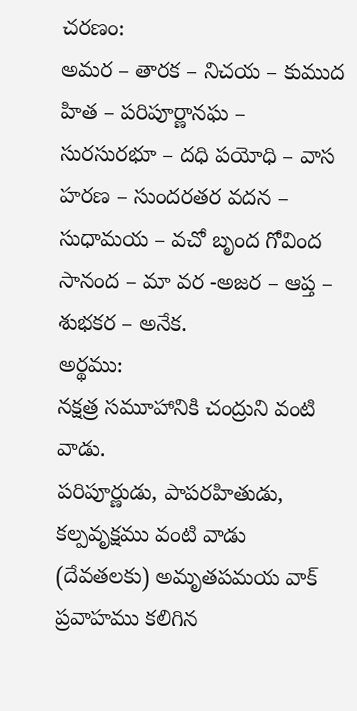చరణం:
అమర – తారక – నిచయ – కుముద హిత – పరిపూర్ణానఘ – సురసురభూ – దధి పయోధి – వాస హరణ – సుందరతర వదన – సుధామయ – వచో బృంద గోవింద సానంద – మా వర -అజర – ఆప్త – శుభకర – అనేక.
అర్థము:
నక్షత్ర సమూహానికి చంద్రుని వంటి వాడు.
పరిపూర్ణుడు, పాపరహితుడు, కల్పవృక్షము వంటి వాడు (దేవతలకు) అమృతపమయ వాక్ ప్రవాహము కలిగిన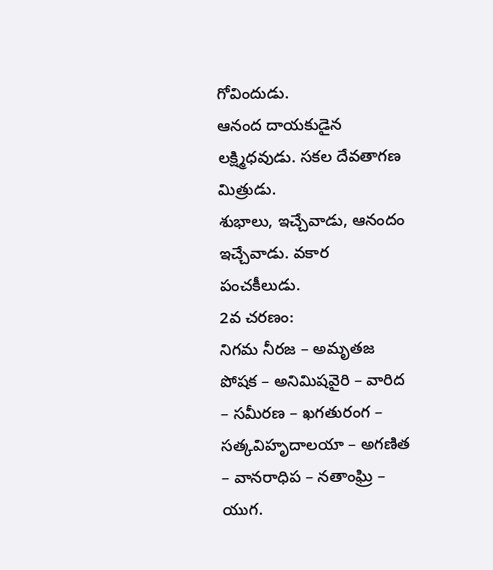గోవిందుడు.
ఆనంద దాయకుడైన లక్ష్మిధవుడు. సకల దేవతాగణ మిత్రుడు.
శుభాలు, ఇచ్చేవాడు, ఆనందం ఇచ్చేవాడు. వకార పంచకీలుడు.
2వ చరణం:
నిగమ నీరజ – అమృతజ పోషక – అనిమిషవైరి – వారిద – సమీరణ – ఖగతురంగ – సత్కవిహృదాలయా – అగణిత – వానరాధిప – నతాంఘ్రి – యుగ.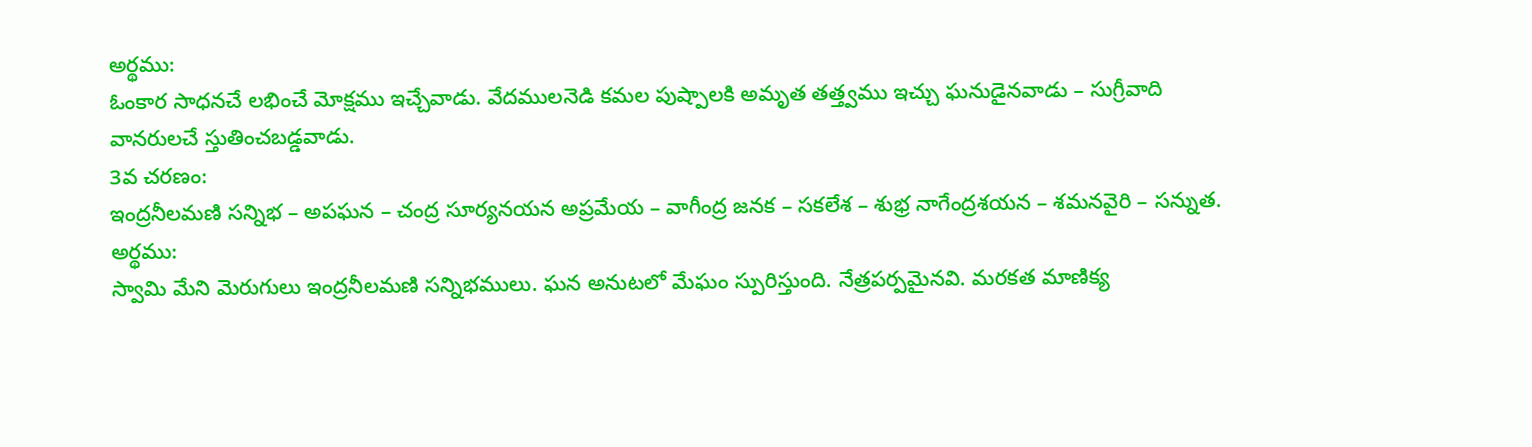అర్థము:
ఓంకార సాధనచే లభించే మోక్షము ఇచ్చేవాడు. వేదములనెడి కమల పుష్పాలకి అమృత తత్త్వము ఇచ్చు ఘనుడైనవాడు – సుగ్రీవాది వానరులచే స్తుతించబడ్డవాడు.
3వ చరణం:
ఇంద్రనీలమణి సన్నిభ – అపఘన – చంద్ర సూర్యనయన అప్రమేయ – వాగీంద్ర జనక – సకలేశ – శుభ్ర నాగేంద్రశయన – శమనవైరి – సన్నుత.
అర్థము:
స్వామి మేని మెరుగులు ఇంద్రనీలమణి సన్నిభములు. ఘన అనుటలో మేఘం స్పురిస్తుంది. నేత్రపర్పమైనవి. మరకత మాణిక్య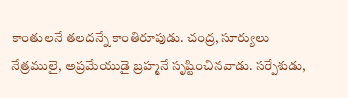కాంతులనే తలదన్నే కాంతిరూపుడు. చంద్ర, సూర్యులు నేత్రములై, అప్రమేయుడై బ్రహ్మనే సృష్టించినవాడు. సర్పేశుడు,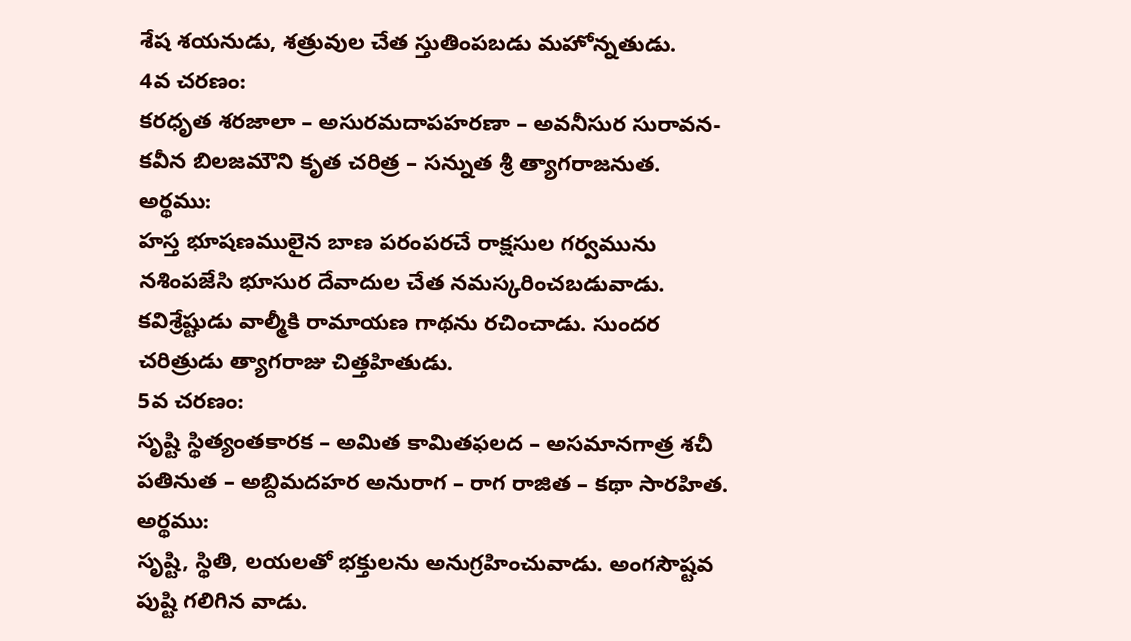శేష శయనుడు, శత్రువుల చేత స్తుతింపబడు మహోన్నతుడు.
4వ చరణం:
కరధృత శరజాలా – అసురమదాపహరణా – అవనీసుర సురావన- కవీన బిలజమౌని కృత చరిత్ర – సన్నుత శ్రీ త్యాగరాజనుత.
అర్థము:
హస్త భూషణములైన బాణ పరంపరచే రాక్షసుల గర్వమును నశింపజేసి భూసుర దేవాదుల చేత నమస్కరించబడువాడు. కవిశ్రేష్టుడు వాల్మీకి రామాయణ గాథను రచించాడు. సుందర చరిత్రుడు త్యాగరాజు చిత్తహితుడు.
5వ చరణం:
సృష్టి స్థిత్యంతకారక – అమిత కామితఫలద – అసమానగాత్ర శచీ పతినుత – అబ్దిమదహర అనురాగ – రాగ రాజిత – కథా సారహిత.
అర్థము:
సృష్టి, స్థితి, లయలతో భక్తులను అనుగ్రహించువాడు. అంగసౌష్టవ పుష్టి గలిగిన వాడు.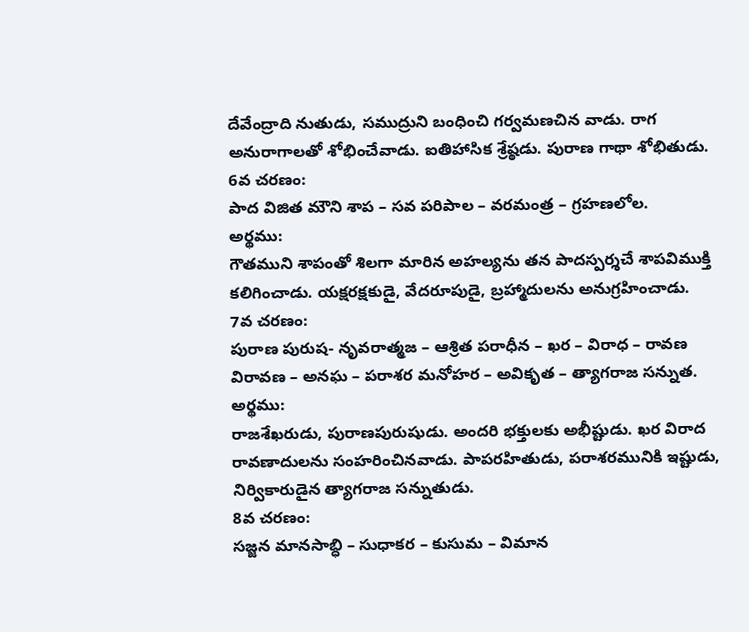దేవేంద్రాది నుతుడు, సముద్రుని బంధించి గర్వమణచిన వాడు. రాగ అనురాగాలతో శోభించేవాడు. ఐతిహాసిక శ్రేష్ఠడు. పురాణ గాథా శోభితుడు.
6వ చరణం:
పాద విజిత మౌని శాప – సవ పరిపాల – వరమంత్ర – గ్రహణలోల.
అర్థము:
గౌతముని శాపంతో శిలగా మారిన అహల్యను తన పాదస్పర్శచే శాపవిముక్తి కలిగించాడు. యక్షరక్షకుడై, వేదరూపుడై, బ్రహ్మాదులను అనుగ్రహించాడు.
7వ చరణం:
పురాణ పురుష- నృవరాత్మజ – ఆశ్రిత పరాధీన – ఖర – విరాధ – రావణ విరావణ – అనఘ – పరాశర మనోహర – అవికృత – త్యాగరాజ సన్నుత.
అర్థము:
రాజశేఖరుడు, పురాణపురుషుడు. అందరి భక్తులకు అభీష్టుడు. ఖర విరాద రావణాదులను సంహరించినవాడు. పాపరహితుడు, పరాశరమునికి ఇష్టుడు, నిర్వికారుడైన త్యాగరాజ సన్నుతుడు.
8వ చరణం:
సజ్జన మానసాబ్ధి – సుధాకర – కుసుమ – విమాన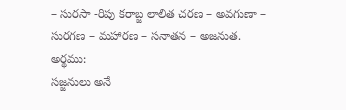– సురసా -రిపు కరాబ్జ లాలిత చరణ – అవగుణా – సురగణ – మహారణ – సనాతన – అజనుత.
అర్థము:
సజ్జనులు అనే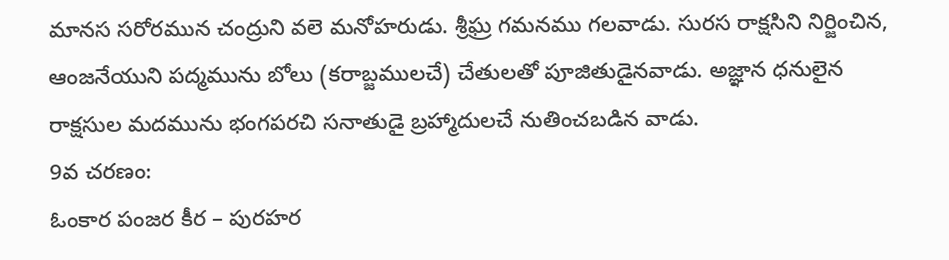మానస సరోరమున చంద్రుని వలె మనోహరుడు. శ్రీఘ్ర గమనము గలవాడు. సురస రాక్షసిని నిర్జించిన, ఆంజనేయుని పద్మమును బోలు (కరాబ్జములచే) చేతులతో పూజితుడైనవాడు. అజ్ఞాన ధనులైన రాక్షసుల మదమును భంగపరచి సనాతుడై బ్రహ్మాదులచే నుతించబడిన వాడు.
9వ చరణం:
ఓంకార పంజర కీర – పురహర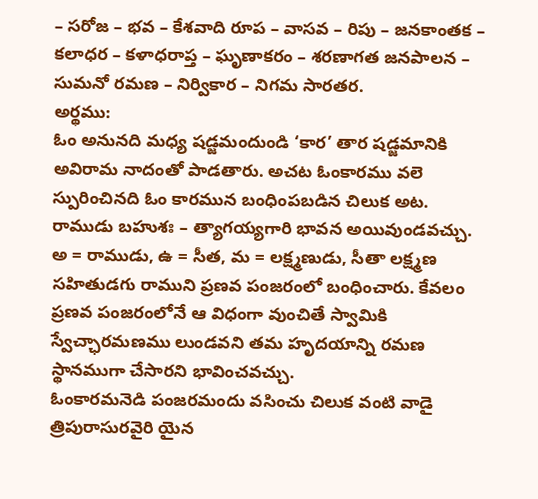– సరోజ – భవ – కేశవాది రూప – వాసవ – రిపు – జనకాంతక – కలాధర – కళాధరాప్త – ఘృణాకరం – శరణాగత జనపాలన – సుమనో రమణ – నిర్వికార – నిగమ సారతర.
అర్థము:
ఓం అనునది మధ్య షడ్జమందుండి ‘కార’ తార షడ్జమానికి అవిరామ నాదంతో పాడతారు. అచట ఓంకారము వలె స్పురించినది ఓం కారమున బంధింపబడిన చిలుక అట. రాముడు బహుశః – త్యాగయ్యగారి భావన అయివుండవచ్చు. అ = రాముడు, ఉ = సీత, మ = లక్ష్మణుడు, సీతా లక్ష్మణ సహితుడగు రాముని ప్రణవ పంజరంలో బంధించారు. కేవలం ప్రణవ పంజరంలోనే ఆ విధంగా వుంచితే స్వామికి స్వేచ్ఛారమణము లుండవని తమ హృదయాన్ని రమణ స్థానముగా చేసారని భావించవచ్చు.
ఓంకారమనెడి పంజరమందు వసించు చిలుక వంటి వాడై త్రిపురాసురవైరి యైన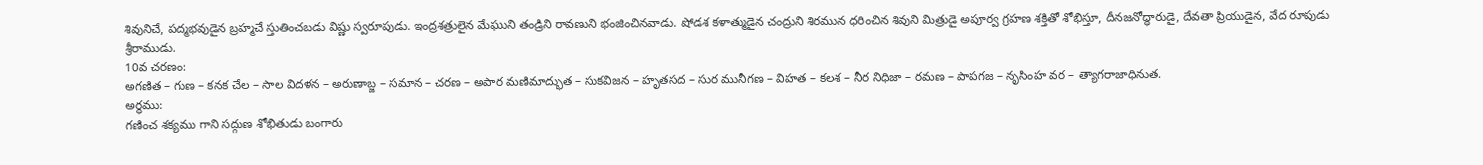శివునిచే, పద్మభవుడైన బ్రహ్మచే స్తుతించబడు విష్ణు స్వరూపుడు. ఇంద్రశత్రులైన మేఘుని తండ్రిని రావణుని భంజించినవాడు. షోడశ కళాత్ముడైన చంద్రుని శిరమున ధరించిన శివుని మిత్రుడై అపూర్వ గ్రహణ శక్తితో శోభిస్తూ, దీనజనోద్ధారుడై, దేవతా ప్రియుడైన, వేద రూపుడు శ్రీరాముడు.
10వ చరణం:
అగణిత – గుణ – కనక చేల – సాల విదళన – అరుణాబ్జ – సమాన – చరణ – అపార మణిమాద్భుత – సుకవిజన – హృతసద – సుర మునీగణ – విహత – కలశ – నీర నిధిజా – రమణ – పాపగజ – నృసింహ వర – త్యాగరాజాధినుత.
అర్థము:
గణించ శక్యము గాని సద్గుణ శోభితుడు బంగారు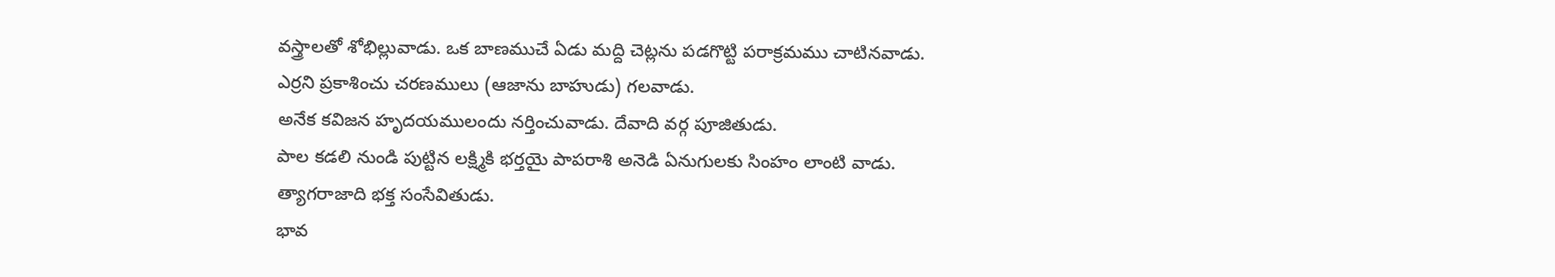వస్త్రాలతో శోభిల్లువాడు. ఒక బాణముచే ఏడు మద్ది చెట్లను పడగొట్టి పరాక్రమము చాటినవాడు.
ఎర్రని ప్రకాశించు చరణములు (ఆజాను బాహుడు) గలవాడు.
అనేక కవిజన హృదయములందు నర్తించువాడు. దేవాది వర్గ పూజితుడు.
పాల కడలి నుండి పుట్టిన లక్ష్మికి భర్తయై పాపరాశి అనెడి ఏనుగులకు సింహం లాంటి వాడు.
త్యాగరాజాది భక్త సంసేవితుడు.
భావ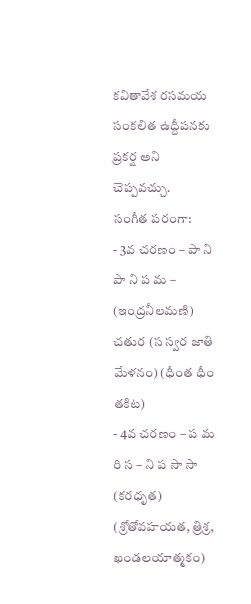కవితావేశ రసమయ సంకలిత ఉద్దీపనకు ప్రకర్ష అని చెప్పవచ్చు.
సంగీత పరంగా:
- 3వ చరణం – పా ని పా ని ప మ – (ఇంద్రనీలమణి) చతుర (స స్వర జాతి మేళనం) (ధీంత ధీం తకిట)
- 4వ చరణం – ప మ రి స – ని ప సా సా (కరధృత) (శ్రోతోవహయత, త్రిశ్ర, ఖండలయాత్మకం)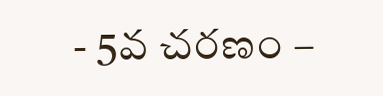- 5వ చరణం –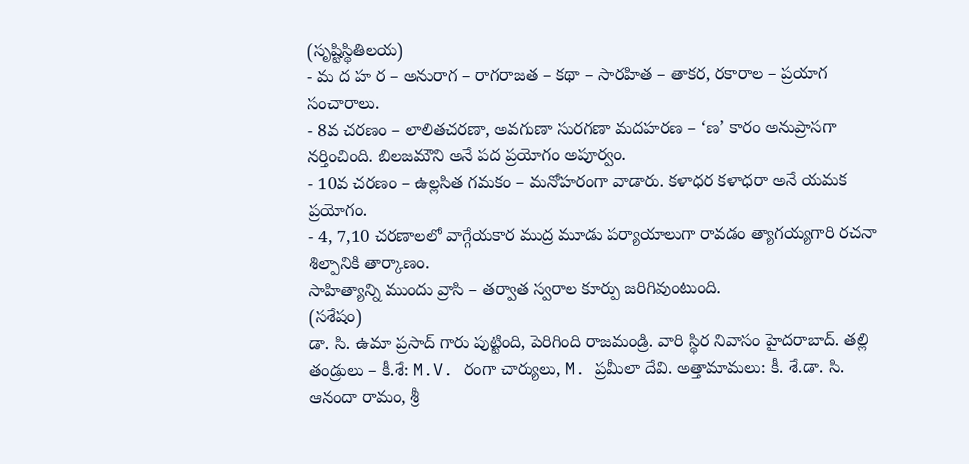(సృష్టిస్థితిలయ)
- మ ద హ ర – అనురాగ – రాగరాజత – కథా – సారహిత – తాకర, రకారాల – ప్రయాగ సంచారాలు.
- 8వ చరణం – లాలితచరణా, అవగుణా సురగణా మదహరణ – ‘ణ’ కారం అనుప్రాసగా నర్తించింది. బిలజమౌని అనే పద ప్రయోగం అపూర్వం.
- 10వ చరణం – ఉల్లసిత గమకం – మనోహరంగా వాడారు. కళాధర కళాధరా అనే యమక ప్రయోగం.
- 4, 7,10 చరణాలలో వాగ్గేయకార ముద్ర మూడు పర్యాయాలుగా రావడం త్యాగయ్యగారి రచనా శిల్పానికి తార్కాణం.
సాహిత్యాన్ని ముందు వ్రాసి – తర్వాత స్వరాల కూర్పు జరిగివుంటుంది.
(సశేషం)
డా. సి. ఉమా ప్రసాద్ గారు పుట్టింది, పెరిగింది రాజమండ్రి. వారి స్థిర నివాసం హైదరాబాద్. తల్లి తండ్రులు – కీ.శే: M.V. రంగా చార్యులు, M. ప్రమీలా దేవి. అత్తామామలు: కీ. శే.డా. సి. ఆనందా రామం, శ్రీ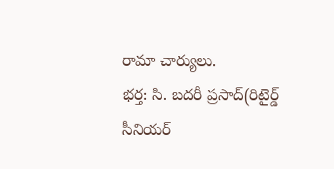రామా చార్యులు.
భర్త: సి. బదరీ ప్రసాద్(రిటైర్డ్ సీనియర్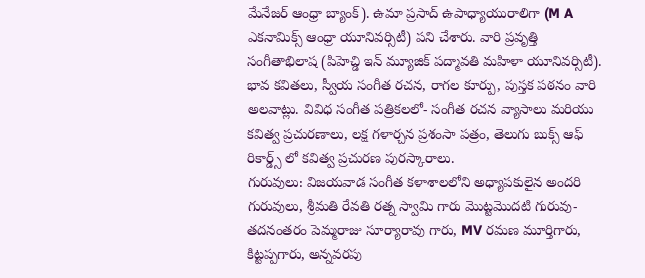మేనేజర్ ఆంధ్రా బ్యాంక్). ఉమా ప్రసాద్ ఉపాధ్యాయురాలిగా (M A ఎకనామిక్స్ ఆంధ్రా యూనివర్సిటీ) పని చేశారు. వారి ప్రవృత్తి సంగీతాభిలాష (పిహెచ్డి ఇన్ మ్యూజిక్ పద్మావతి మహిళా యూనివర్సిటీ).
భావ కవితలు, స్వీయ సంగీత రచన, రాగల కూర్పు, పుస్తక పఠనం వారి అలవాట్లు. వివిధ సంగీత పత్రికలలో- సంగీత రచన వ్యాసాలు మరియు కవిత్వ ప్రచురణాలు, లక్ష గళార్చన ప్రశంసా పత్రం, తెలుగు బుక్స్ ఆఫ్ రికార్డ్స్ లో కవిత్వ ప్రచురణ పురస్కారాలు.
గురువులు: విజయవాడ సంగీత కళాశాలలోని అధ్యాపకులైన అందరి గురువులు, శ్రీమతి రేవతి రత్న స్వామి గారు మొట్టమొదటి గురువు- తదనంతరం పెమ్మరాజు సూర్యారావు గారు, MV రమణ మూర్తిగారు, కిట్టప్పగారు, అన్నవరపు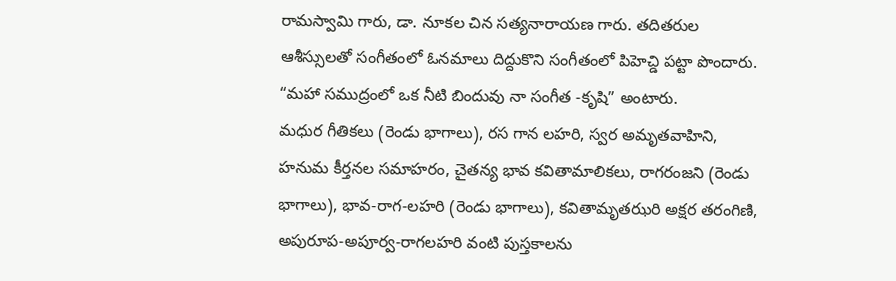రామస్వామి గారు, డా. నూకల చిన సత్యనారాయణ గారు. తదితరుల ఆశీస్సులతో సంగీతంలో ఓనమాలు దిద్దుకొని సంగీతంలో పిహెచ్డి పట్టా పొందారు. “మహా సముద్రంలో ఒక నీటి బిందువు నా సంగీత -కృషి” అంటారు.
మధుర గీతికలు (రెండు భాగాలు), రస గాన లహరి, స్వర అమృతవాహిని, హనుమ కీర్తనల సమాహరం, చైతన్య భావ కవితామాలికలు, రాగరంజని (రెండు భాగాలు), భావ-రాగ-లహరి (రెండు భాగాలు), కవితామృతఝరి అక్షర తరంగిణి, అపురూప-అపూర్వ-రాగలహరి వంటి పుస్తకాలను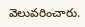వెలువరించారు.